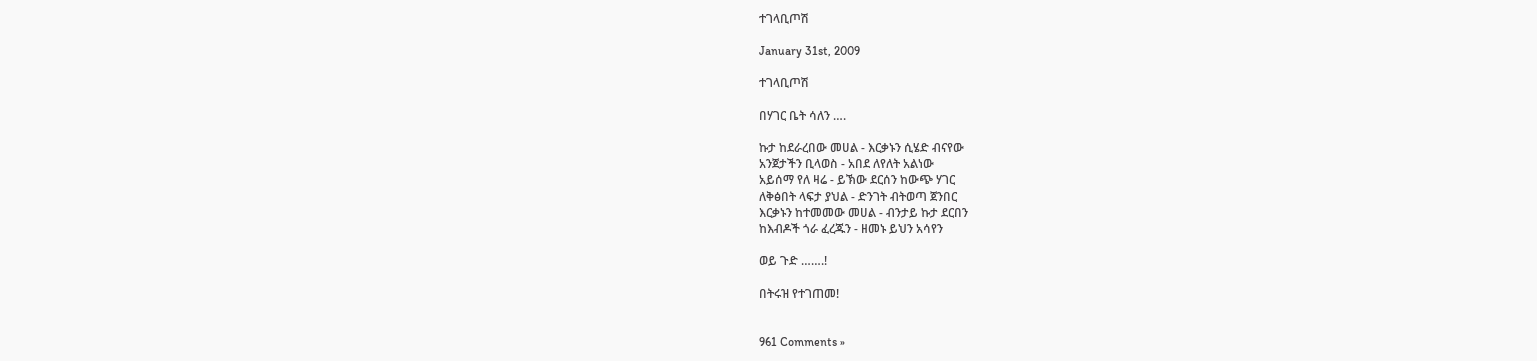ተገላቢጦሽ

January 31st, 2009

ተገላቢጦሽ

በሃገር ቤት ሳለን ….

ኩታ ከደራረበው መሀል - እርቃኑን ሲሄድ ብናየው
አንጀታችን ቢላወስ - አበደ ለየለት አልነው
አይሰማ የለ ዛሬ - ይኽው ደርሰን ከውጭ ሃገር
ለቅፅበት ላፍታ ያህል - ድንገት ብትወጣ ጀንበር
እርቃኑን ከተመመው መሀል - ብንታይ ኩታ ደርበን
ከእብዶች ጎራ ፈረጁን - ዘመኑ ይህን አሳየን

ወይ ጉድ …….!

በትሩዝ የተገጠመ!


961 Comments »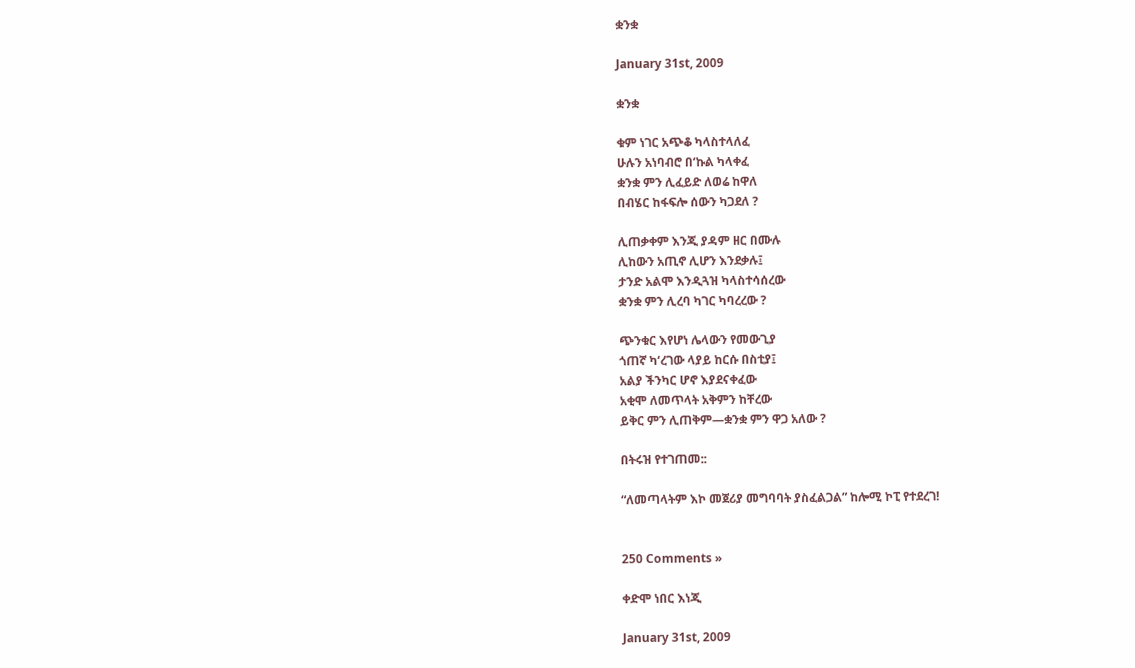ቋንቋ

January 31st, 2009

ቋንቋ

ቁም ነገር አጭቆ ካላስተላለፈ
ሁሉን አነባብሮ በ‘ኩል ካላቀፈ
ቋንቋ ምን ሊፈይድ ለወሬ ከዋለ
በብሄር ከፋፍሎ ሰውን ካጋደለ ?

ሊጠቃቀም እንጂ ያዳም ዘር በሙሉ
ሊከውን አጢኖ ሊሆን እንደቃሉ፤
ታንድ አልሞ እንዲጓዝ ካላስተሳሰረው
ቋንቋ ምን ሊረባ ካገር ካባረረው ?

ጭንቁር እየሆነ ሌላውን የመውጊያ
ጎጠኛ ካ‘ረገው ላያይ ከርሱ በስቲያ፤
አልያ ችንካር ሆኖ እያደናቀፈው
አቂሞ ለመጥላት አቅምን ከቸረው
ይቅር ምን ሊጠቅም—ቋንቋ ምን ዋጋ አለው ?

በትሩዝ የተገጠመ::

“ለመጣላትም እኮ መጀሪያ መግባባት ያስፈልጋል” ከሎሚ ኮፒ የተደረገ!


250 Comments »

ቀድሞ ነበር እነጂ

January 31st, 2009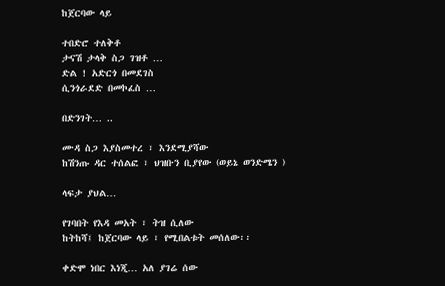ከጀርባው ላይ

ተበድሮ ተለቅቶ
ታናሽ ታላቅ ስጋ ገዝቶ …
ድል ! አድርጎ በመደገስ
ሲንጎራደድ በመኮፈስ …

በድንገት… ..

ሙዳ ስጋ እያስመተረ ፣ እንደሚያሻው
ከሽንጡ ዳር ተሰልፎ ፣ ህዝቡን ቢያየው (ወይኔ ወንድሜን )

ላፍታ ያህል…

የገባበት የእዳ መአት ፣ ትዝ ሲለው
ከትከሻ፤ ከጀርባው ላይ ፣ የሚበልቱት መሰለው፡፡

ቀድሞ ነበር እነጂ… አለ ያገሬ ሰው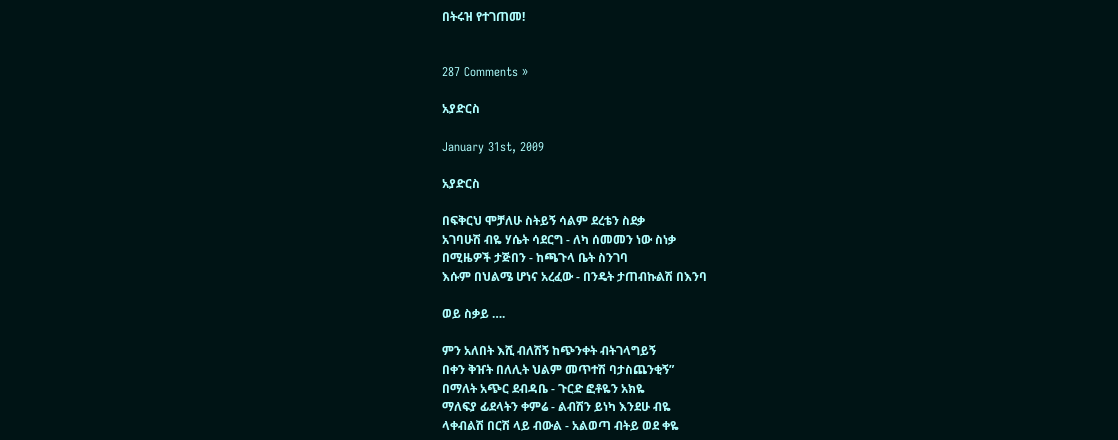በትሩዝ የተገጠመ!


287 Comments »

አያድርስ

January 31st, 2009

አያድርስ

በፍቅርህ ሞቻለሁ ስትይኝ ሳልም ደረቴን ስደቃ
አገባሁሽ ብዬ ሃሴት ሳደርግ - ለካ ሰመመን ነው ስነቃ
በሚዜዎች ታጅበን - ከጫጉላ ቤት ስንገባ
እሱም በህልሜ ሆነና አረፈው - በንዴት ታጠብኩልሽ በእንባ

ወይ ስቃይ ….

ምን አለበት እሺ ብለሽኝ ከጭንቀት ብትገላግይኝ
በቀን ቅዠት በለሊት ህልም መጥተሽ ባታስጨንቂኝ”
በማለት አጭር ደብዳቤ - ጉርድ ፎቶዬን አክዬ
ማለፍያ ፊደላትን ቀምሬ - ልብሽን ይነካ እንደሁ ብዬ
ላቀብልሽ በርሽ ላይ ብውል - አልወጣ ብትይ ወደ ቀዬ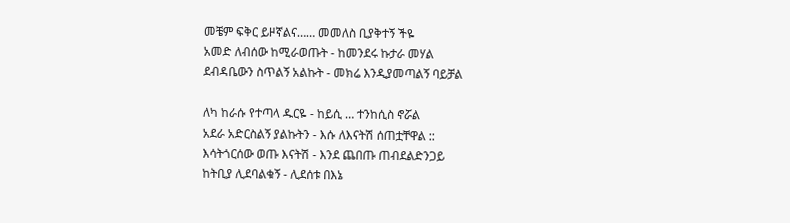መቼም ፍቅር ይዞኛልና…… መመለስ ቢያቅተኝ ችዬ
አመድ ለብሰው ከሚራወጡት - ከመንደሩ ኩታራ መሃል
ደብዳቤውን ስጥልኝ አልኩት - መክሬ እንዲያመጣልኝ ባይቻል

ለካ ከራሱ የተጣላ ዱርዬ - ከይሲ … ተንከሲስ ኖሯል
አደራ አድርስልኝ ያልኩትን - እሱ ለእናትሽ ሰጠቷቸዋል ::
እሳትጎርሰው ወጡ እናትሽ - እንደ ጨበጡ ጠብደልድንጋይ
ከትቢያ ሊደባልቁኝ - ሊደሰቱ በእኔ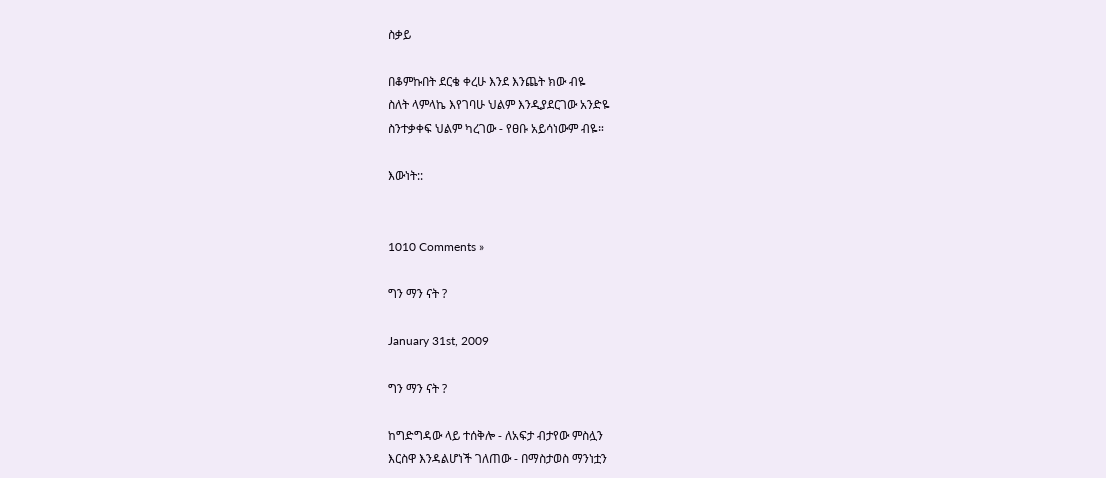ስቃይ

በቆምኩበት ደርቄ ቀረሁ እንደ እንጨት ክው ብዬ
ስለት ላምላኬ እየገባሁ ህልም እንዲያደርገው አንድዬ
ስንተቃቀፍ ህልም ካረገው - የፀቡ አይሳነውም ብዬ።

እውነት::


1010 Comments »

ግን ማን ናት ?

January 31st, 2009

ግን ማን ናት ?

ከግድግዳው ላይ ተሰቅሎ - ለአፍታ ብታየው ምስሏን
እርስዋ እንዳልሆነች ገለጠው - በማስታወስ ማንነቷን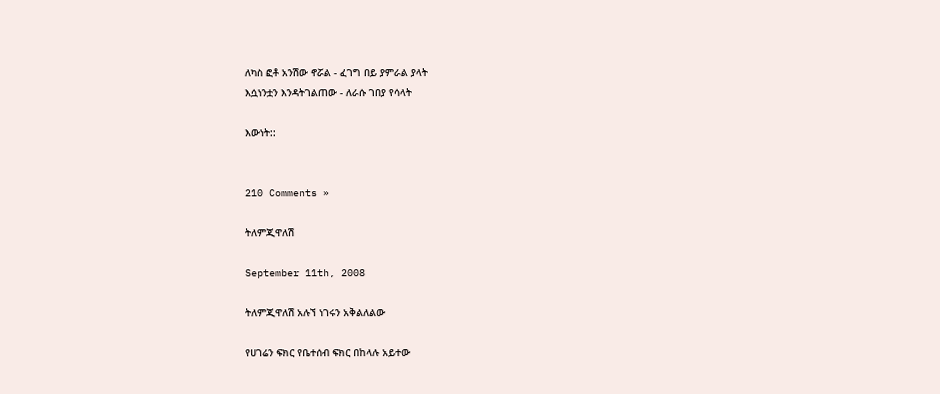ለካስ ፎቶ አንሽው ኖሯል - ፈገግ በይ ያምራል ያላት
እሷነንቷን እንዳትገልጠው - ለራሱ ገበያ የሳላት

እውነት::


210 Comments »

ትለምጂዋለሽ

September 11th, 2008

ትለምጂዋለሽ አሉኘ ነገሩን አቅልለልው

የሀገሬን ፍክር የቤተሰብ ፍክር በከላሉ አይተው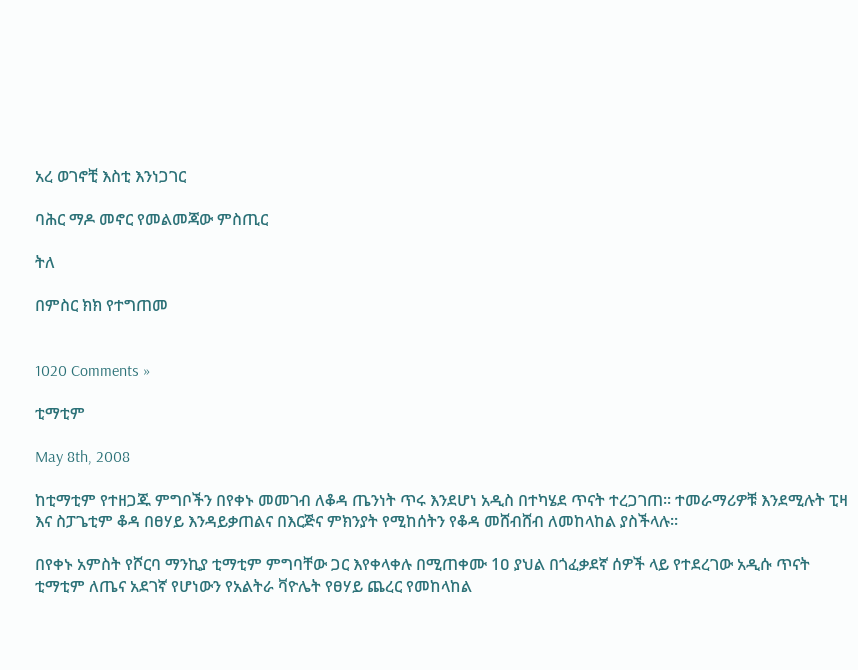አረ ወገኖቺ እስቲ እንነጋገር

ባሕር ማዶ መኖር የመልመጃው ምስጢር

ትለ

በምስር ክክ የተግጠመ


1020 Comments »

ቲማቲም

May 8th, 2008

ከቲማቲም የተዘጋጁ ምግቦችን በየቀኑ መመገብ ለቆዳ ጤንነት ጥሩ እንደሆነ አዲስ በተካሄደ ጥናት ተረጋገጠ፡፡ ተመራማሪዎቹ እንደሚሉት ፒዛ እና ስፓጌቲም ቆዳ በፀሃይ እንዳይቃጠልና በእርጅና ምክንያት የሚከሰትን የቆዳ መሸብሸብ ለመከላከል ያስችላሉ፡፡

በየቀኑ አምስት የሾርባ ማንኪያ ቲማቲም ምግባቸው ጋር እየቀላቀሉ በሚጠቀሙ 1ዐ ያህል በጎፈቃደኛ ሰዎች ላይ የተደረገው አዲሱ ጥናት ቲማቲም ለጤና አደገኛ የሆነውን የአልትራ ቫዮሌት የፀሃይ ጨረር የመከላከል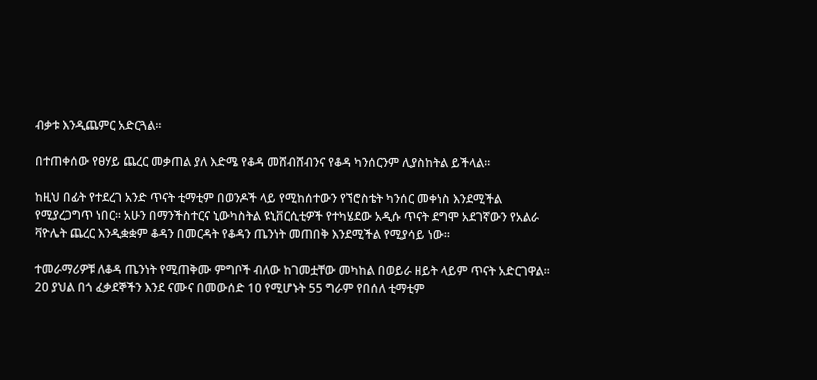ብቃቱ እንዲጨምር አድርጓል፡፡

በተጠቀሰው የፀሃይ ጨረር መቃጠል ያለ እድሜ የቆዳ መሸብሸብንና የቆዳ ካንሰርንም ሊያስከትል ይችላል፡፡

ከዚህ በፊት የተደረገ አንድ ጥናት ቲማቲም በወንዶች ላይ የሚከሰተውን የኘሮስቴት ካንሰር መቀነስ እንደሚችል የሚያረጋግጥ ነበር፡፡ አሁን በማንችስተርና ኒውካስትል ዩኒቨርሲቲዎች የተካሄደው አዲሱ ጥናት ደግሞ አደገኛውን የአልራ ቫዮሌት ጨረር እንዲቋቋም ቆዳን በመርዳት የቆዳን ጤንነት መጠበቅ እንደሚችል የሚያሳይ ነው፡፡

ተመራማሪዎቹ ለቆዳ ጤንነት የሚጠቅሙ ምግቦች ብለው ከገመቷቸው መካከል በወይራ ዘይት ላይም ጥናት አድርገዋል፡፡ 2ዐ ያህል በጎ ፈቃደኞችን እንደ ናሙና በመውሰድ 1ዐ የሚሆኑት 55 ግራም የበሰለ ቲማቲም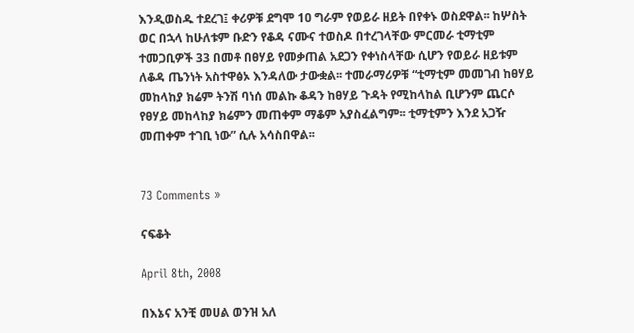እንዲወስዱ ተደረገ፤ ቀሪዎቹ ደግሞ 1ዐ ግራም የወይራ ዘይት በየቀኑ ወስደዋል፡፡ ከሦስት ወር በኋላ ከሁለቱም ቡድን የቆዳ ናሙና ተወስዶ በተረገላቸው ምርመራ ቲማቲም ተመጋቢዎች 33 በመቶ በፀሃይ የመቃጠል አደጋን የቀነስላቸው ሲሆን የወይራ ዘይቱም ለቆዳ ጤንነት አስተዋፅኦ እንዳለው ታውቋል፡፡ ተመራማሪዎቹ “ቲማቲም መመገብ ከፀሃይ መከላከያ ክሬም ትንሽ ባነሰ መልኩ ቆዳን ከፀሃይ ጉዳት የሚከላከል ቢሆንም ጨርሶ የፀሃይ መከላከያ ክሬምን መጠቀም ማቆም አያስፈልግም፡፡ ቲማቲምን እንደ አጋዥ መጠቀም ተገቢ ነው” ሲሉ አሳስበዋል፡፡


73 Comments »

ናፍቆት

April 8th, 2008

በእኔና አንቺ መሀል ወንዝ አለ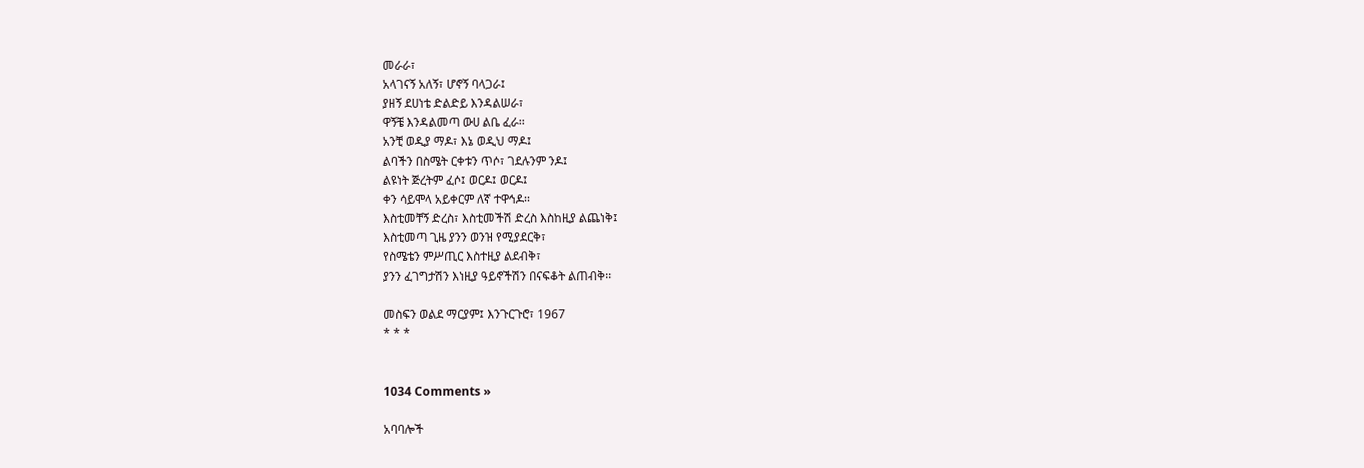መራራ፣
አላገናኝ አለኝ፣ ሆኖኝ ባላጋራ፤
ያዘኝ ደሀነቴ ድልድይ እንዳልሠራ፣
ዋኝቼ እንዳልመጣ ውሀ ልቤ ፈራ፡፡
አንቺ ወዲያ ማዶ፣ እኔ ወዲህ ማዶ፤
ልባችን በስሜት ርቀቱን ጥሶ፣ ገደሉንም ንዶ፤
ልዩነት ጅረትም ፈሶ፤ ወርዶ፤ ወርዶ፤
ቀን ሳይሞላ አይቀርም ለኛ ተዋኅዶ፡፡
እስቲመቸኝ ድረስ፣ እስቲመችሽ ድረስ እስከዚያ ልጨነቅ፤
እስቲመጣ ጊዜ ያንን ወንዝ የሚያደርቅ፣
የስሜቴን ምሥጢር እስተዚያ ልደብቅ፣
ያንን ፈገግታሽን እነዚያ ዓይኖችሽን በናፍቆት ልጠብቅ፡፡

መስፍን ወልደ ማርያም፤ እንጉርጉሮ፣ 1967
* * *


1034 Comments »

አባባሎች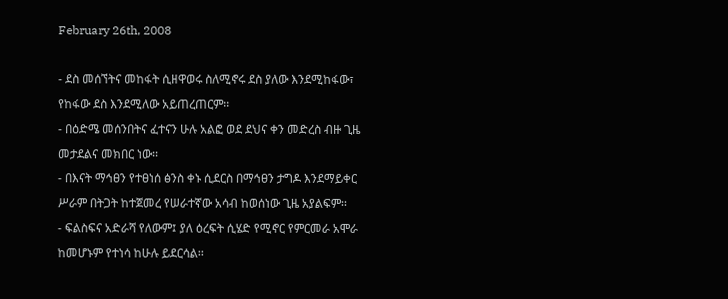February 26th, 2008

- ደስ መሰኘትና መከፋት ሲዘዋወሩ ስለሚኖሩ ደስ ያለው እንደሚከፋው፣ የከፋው ደስ እንደሚለው አይጠረጠርም፡፡
- በዕድሜ መሰንበትና ፈተናን ሁሉ አልፎ ወደ ደህና ቀን መድረስ ብዙ ጊዜ መታደልና መክበር ነው፡፡
- በእናት ማኅፀን የተፀነሰ ፅንስ ቀኑ ሲደርስ በማኅፀን ታግዶ እንደማይቀር ሥራም በትጋት ከተጀመረ የሠራተኛው አሳብ ከወሰነው ጊዜ አያልፍም፡፡
- ፍልስፍና አድራሻ የለውም፤ ያለ ዕረፍት ሲሄድ የሚኖር የምርመራ አሞራ ከመሆኑም የተነሳ ከሁሉ ይደርሳል፡፡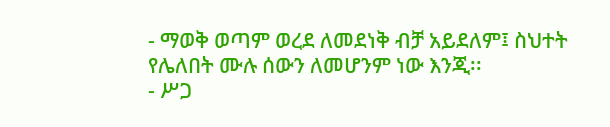- ማወቅ ወጣም ወረደ ለመደነቅ ብቻ አይደለም፤ ስህተት የሌለበት ሙሉ ሰውን ለመሆንም ነው እንጂ፡፡
- ሥጋ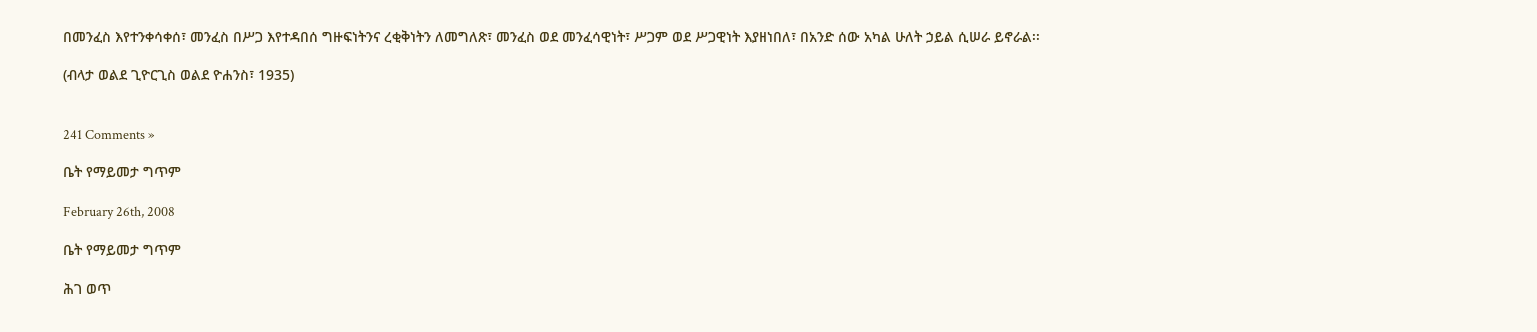በመንፈስ እየተንቀሳቀሰ፣ መንፈስ በሥጋ እየተዳበሰ ግዙፍነትንና ረቂቅነትን ለመግለጽ፣ መንፈስ ወደ መንፈሳዊነት፣ ሥጋም ወደ ሥጋዊነት እያዘነበለ፣ በአንድ ሰው አካል ሁለት ኃይል ሲሠራ ይኖራል፡፡

(ብላታ ወልደ ጊዮርጊስ ወልደ ዮሐንስ፣ 1935)


241 Comments »

ቤት የማይመታ ግጥም

February 26th, 2008

ቤት የማይመታ ግጥም

ሕገ ወጥ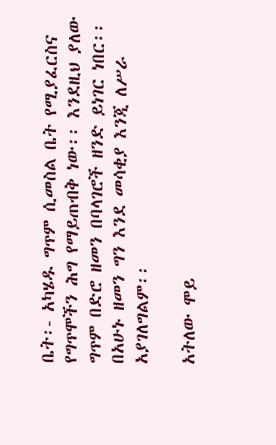ቤት፡- አካሄዱ ግጥም ሲመስል ቤት የሚያፈርስና የግጥሞችን ሕግ የማይጠብቅ ነው፡፡ እንደዚህ ያለው ግጥም በድሮ ዘመን በባላገሮች ዘንድ ይነገር ነበር፡፡ በአሁኑ ዘመን ግን እንደ መሳቂያ እንጂ ለሥራ አያገለግልም፡፡

አትለው ሞይ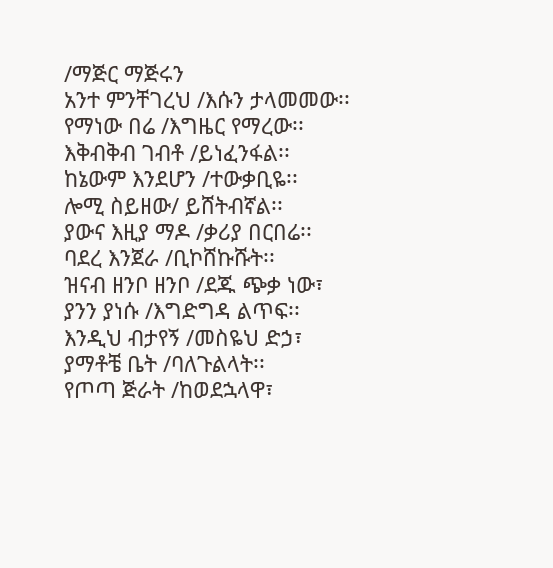/ማጅር ማጅሩን
አንተ ምንቸገረህ /እሱን ታላመመው፡፡
የማነው በሬ /እግዜር የማረው፡፡
እቅብቅብ ገብቶ /ይነፈንፋል፡፡
ከኔውም እንደሆን /ተውቃቢዬ፡፡
ሎሚ ስይዘው/ ይሸትብኛል፡፡
ያውና እዚያ ማዶ /ቃሪያ በርበሬ፡፡
ባደረ እንጀራ /ቢኮሸኩሹት፡፡
ዝናብ ዘንቦ ዘንቦ /ደጁ ጭቃ ነው፣
ያንን ያነሱ /እግድግዳ ልጥፍ፡፡
እንዲህ ብታየኝ /መስዬህ ድኃ፣
ያማቶቼ ቤት /ባለጉልላት፡፡
የጦጣ ጅራት /ከወደኋላዋ፣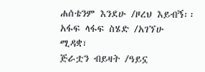ሐሰቴንም እንደሁ /ዞረህ እይብኝ፡፡
አፋፍ ላፋፍ ስሄድ /አገኘሁ ሚዳቋ፣
ጅራቷን ብይዛት /ዓይኗ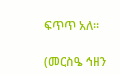ፍጥጥ አለ፡፡

(መርስዔ ኅዘን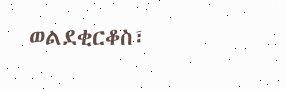ወልደቂርቆስ፣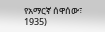የአማርኛ ሰዋሰው፣ 1935)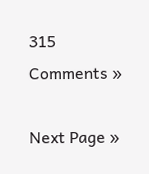315 Comments »

Next Page »